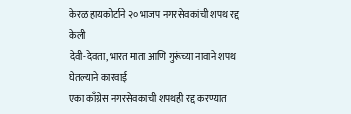केरळ हायकोर्टाने २० भाजप नगरसेवकांची शपथ रद्द केली
देवी-देवता, भारत माता आणि गुरूंच्या नावाने शपथ घेतल्याने कारवाई
एका काँग्रेस नगरसेवकाची शपथही रद्द करण्यात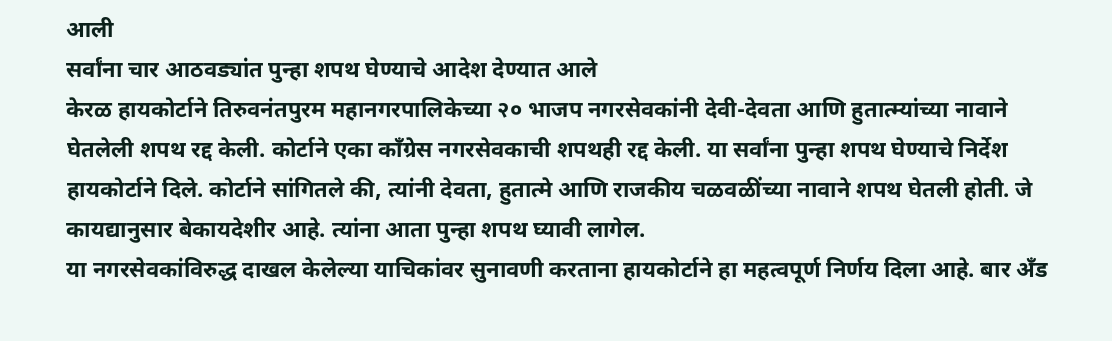आली
सर्वांना चार आठवड्यांत पुन्हा शपथ घेण्याचे आदेश देण्यात आले
केरळ हायकोर्टाने तिरुवनंतपुरम महानगरपालिकेच्या २० भाजप नगरसेवकांनी देवी-देवता आणि हुतात्म्यांच्या नावाने घेतलेली शपथ रद्द केली. कोर्टाने एका काँग्रेस नगरसेवकाची शपथही रद्द केली. या सर्वांना पुन्हा शपथ घेण्याचे निर्देश हायकोर्टाने दिले. कोर्टाने सांगितले की, त्यांनी देवता, हुतात्मे आणि राजकीय चळवळींच्या नावाने शपथ घेतली होती. जे कायद्यानुसार बेकायदेशीर आहे. त्यांना आता पुन्हा शपथ घ्यावी लागेल.
या नगरसेवकांविरुद्ध दाखल केलेल्या याचिकांवर सुनावणी करताना हायकोर्टाने हा महत्वपूर्ण निर्णय दिला आहे. बार अँड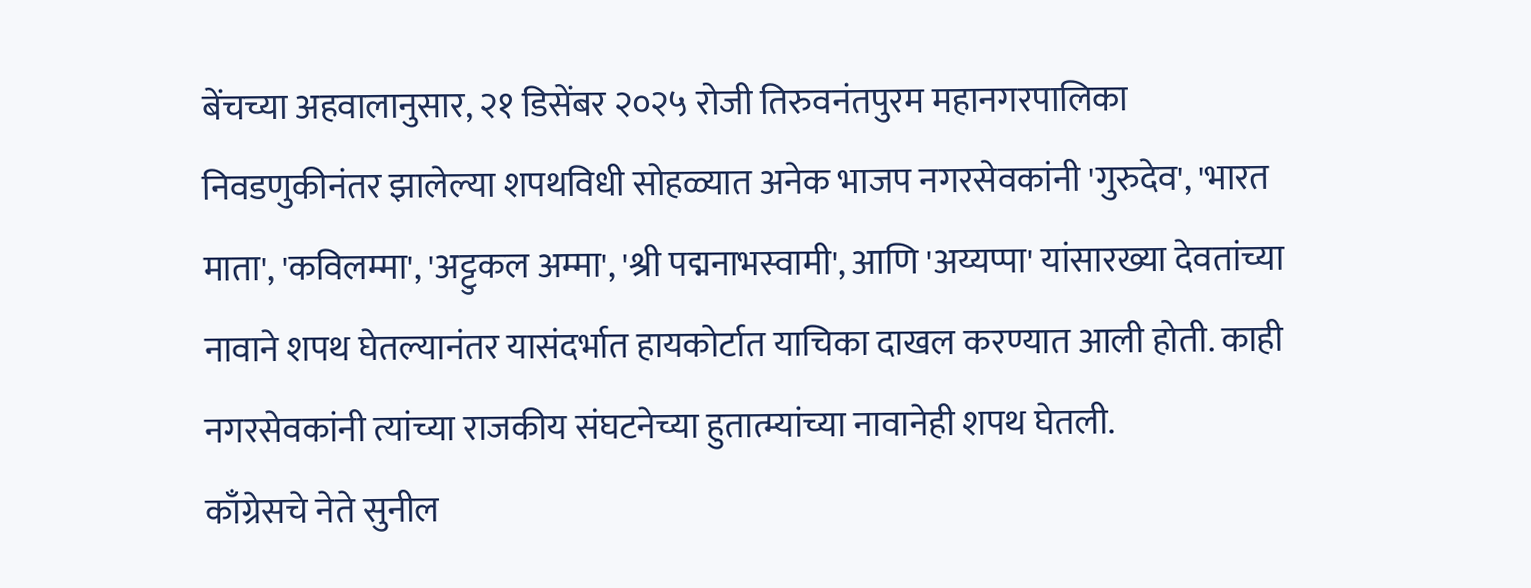बेंचच्या अहवालानुसार, २१ डिसेंबर २०२५ रोजी तिरुवनंतपुरम महानगरपालिका निवडणुकीनंतर झालेल्या शपथविधी सोहळ्यात अनेक भाजप नगरसेवकांनी 'गुरुदेव', 'भारत माता', 'कविलम्मा', 'अट्टुकल अम्मा', 'श्री पद्मनाभस्वामी', आणि 'अय्यप्पा' यांसारख्या देवतांच्या नावाने शपथ घेतल्यानंतर यासंदर्भात हायकोर्टात याचिका दाखल करण्यात आली होती. काही नगरसेवकांनी त्यांच्या राजकीय संघटनेच्या हुतात्म्यांच्या नावानेही शपथ घेतली.
काँग्रेसचे नेते सुनील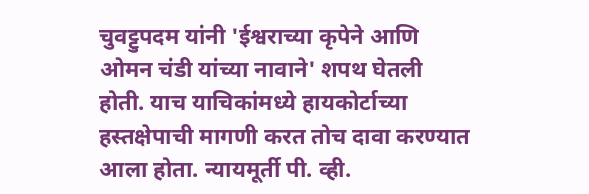चुवट्टुपदम यांनी 'ईश्वराच्या कृपेने आणि ओमन चंडी यांच्या नावाने' शपथ घेतली होती. याच याचिकांमध्ये हायकोर्टाच्या हस्तक्षेपाची मागणी करत तोच दावा करण्यात आला होता. न्यायमूर्ती पी. व्ही.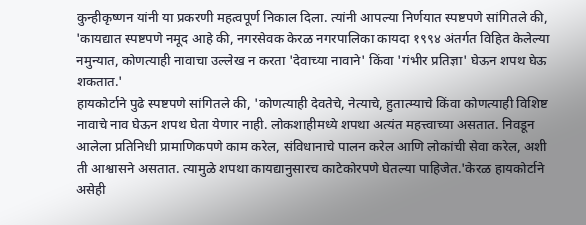कुन्हीकृष्णन यांनी या प्रकरणी महत्वपूर्ण निकाल दिला. त्यांनी आपल्या निर्णयात स्पष्टपणे सांगितले की, 'कायद्यात स्पष्टपणे नमूद आहे की, नगरसेवक केरळ नगरपालिका कायदा १९९४ अंतर्गत विहित केलेल्या नमुन्यात, कोणत्याही नावाचा उल्लेख न करता 'देवाच्या नावाने' किंवा 'गंभीर प्रतिज्ञा' घेऊन शपथ घेऊ शकतात.'
हायकोर्टाने पुढे स्पष्टपणे सांगितले की, 'कोणत्याही देवतेचे, नेत्याचे, हुतात्म्याचे किंवा कोणत्याही विशिष्ट नावाचे नाव घेऊन शपथ घेता येणार नाही. लोकशाहीमध्ये शपथा अत्यंत महत्त्वाच्या असतात. निवडून आलेला प्रतिनिधी प्रामाणिकपणे काम करेल, संविधानाचे पालन करेल आणि लोकांची सेवा करेल, अशी ती आश्वासने असतात. त्यामुळे शपथा कायद्यानुसारच काटेकोरपणे घेतल्या पाहिजेत.'केरळ हायकोर्टाने असेही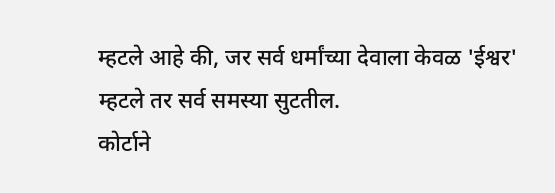म्हटले आहे की, जर सर्व धर्मांच्या देवाला केवळ 'ईश्वर' म्हटले तर सर्व समस्या सुटतील.
कोर्टाने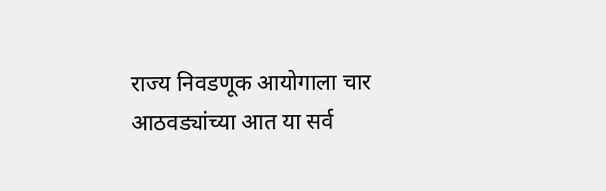राज्य निवडणूक आयोगाला चार आठवड्यांच्या आत या सर्व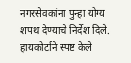नगरसेवकांना पुन्हा योग्य शपथ देण्याचे निर्देश दिले. हायकोर्टाने स्पष्ट केले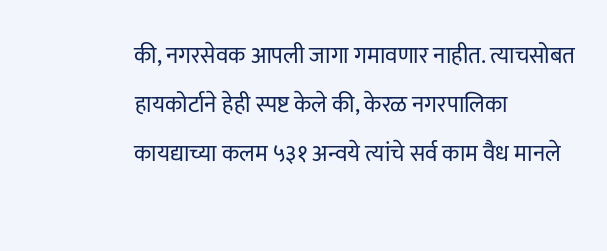की, नगरसेवक आपली जागा गमावणार नाहीत. त्याचसोबत हायकोर्टाने हेही स्पष्ट केले की, केरळ नगरपालिका कायद्याच्या कलम ५३१ अन्वये त्यांचे सर्व काम वैध मानले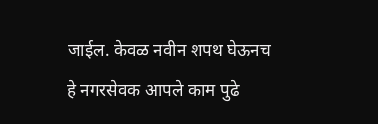जाईल. केवळ नवीन शपथ घेऊनच हे नगरसेवक आपले काम पुढे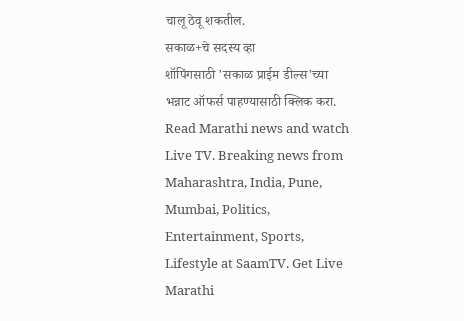चालू ठेवू शकतील.
सकाळ+चे सदस्य व्हा
शॉपिंगसाठी 'सकाळ प्राईम डील्स'च्या भन्नाट ऑफर्स पाहण्यासाठी क्लिक करा.
Read Marathi news and watch Live TV. Breaking news from Maharashtra, India, Pune, Mumbai, Politics, Entertainment, Sports, Lifestyle at SaamTV. Get Live Marathi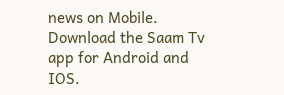news on Mobile. Download the Saam Tv app for Android and IOS.